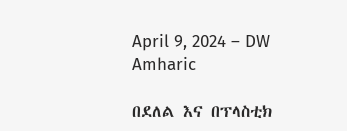April 9, 2024 – DW Amharic

በደለል እና በፕላስቲክ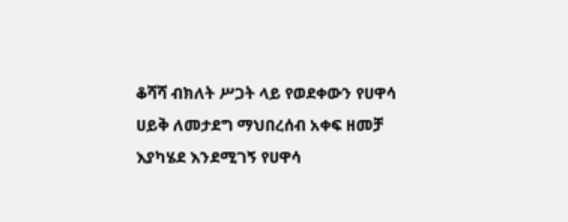ቆሻሻ ብክለት ሥጋት ላይ የወደቀውን የሀዋሳ ሀይቅ ለመታደግ ማህበረሰብ አቀፍ ዘመቻ እያካሄደ እንደሚገኝ የሀዋሳ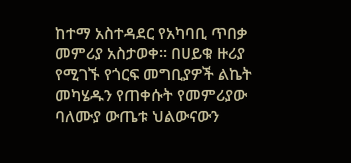ከተማ አስተዳደር የአካባቢ ጥበቃ መምሪያ አስታወቀ። በሀይቁ ዙሪያ የሚገኙ የጎርፍ መግቢያዎች ልኬት መካሄዱን የጠቀሱት የመምሪያው ባለሙያ ውጤቱ ህልውናውን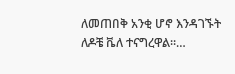ለመጠበቅ አንቂ ሆኖ እንዳገኙት ለዶቼ ቬለ ተናግረዋል።…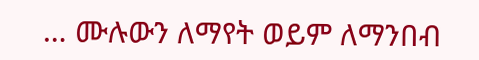… ሙሉውን ለማየት ወይም ለማንበብ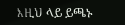እዚህ ላይ ይጫኑ